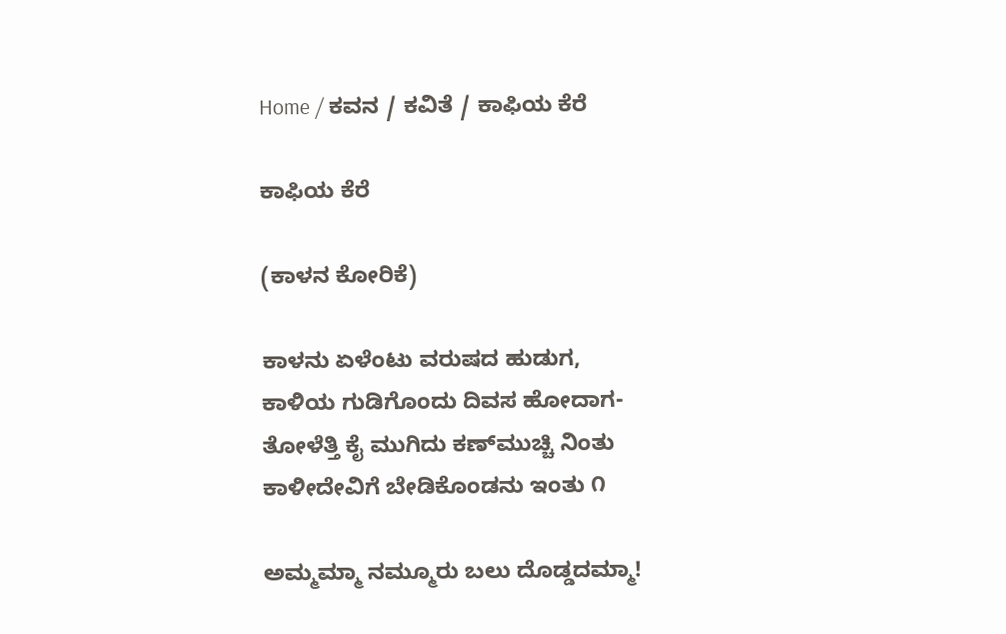Home / ಕವನ / ಕವಿತೆ / ಕಾಫಿಯ ಕೆರೆ

ಕಾಫಿಯ ಕೆರೆ

(ಕಾಳನ ಕೋರಿಕೆ)

ಕಾಳನು ಏಳೆಂಟು ವರುಷದ ಹುಡುಗ,
ಕಾಳಿಯ ಗುಡಿಗೊಂದು ದಿವಸ ಹೋದಾಗ-
ತೋಳೆತ್ತಿ ಕೈ ಮುಗಿದು ಕಣ್‌ಮುಚ್ಚಿ ನಿಂತು
ಕಾಳೀದೇವಿಗೆ ಬೇಡಿಕೊಂಡನು ಇಂತು ೧

ಅಮ್ಮಮ್ಮಾ ನಮ್ಮೂರು ಬಲು ದೊಡ್ಡದಮ್ಮಾ!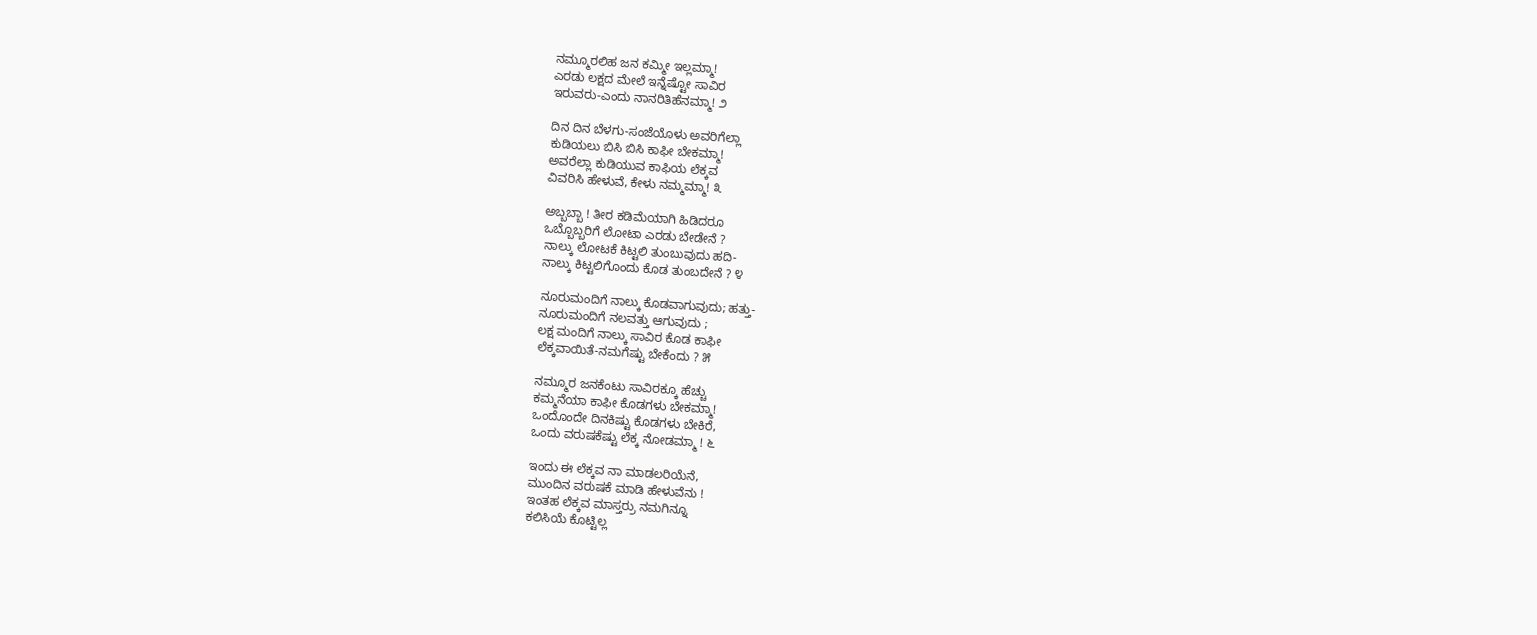ನಮ್ಮೂರಲಿಹ ಜನ ಕಮ್ಮೀ ಇಲ್ಲಮ್ಮಾ!
ಎರಡು ಲಕ್ಷದ ಮೇಲೆ ಇನ್ನೆಷ್ಟೋ ಸಾವಿರ
ಇರುವರು-ಎಂದು ನಾನರಿತಿಹೆನಮ್ಮಾ! ೨

ದಿನ ದಿನ ಬೆಳಗು-ಸಂಜೆಯೊಳು ಅವರಿಗೆಲ್ಲಾ
ಕುಡಿಯಲು ಬಿಸಿ ಬಿಸಿ ಕಾಫೀ ಬೇಕಮ್ಮಾ!
ಅವರೆಲ್ಲಾ ಕುಡಿಯುವ ಕಾಫಿಯ ಲೆಕ್ಕವ
ವಿವರಿಸಿ ಹೇಳುವೆ, ಕೇಳು ನಮ್ಮಮ್ಮಾ! ೩

ಅಬ್ಬಬ್ಬಾ ! ತೀರ ಕಡಿಮೆಯಾಗಿ ಹಿಡಿದರೂ
ಒಬ್ಬೊಬ್ಬರಿಗೆ ಲೋಟಾ ಎರಡು ಬೇಡೇನೆ ?
ನಾಲ್ಕು ಲೋಟಕೆ ಕಿಟ್ಟಲಿ ತುಂಬುವುದು ಹದಿ-
ನಾಲ್ಕು ಕಿಟ್ಟಲಿಗೊಂದು ಕೊಡ ತುಂಬದೇನೆ ? ೪

ನೂರುಮಂದಿಗೆ ನಾಲ್ಕು ಕೊಡವಾಗುವುದು; ಹತ್ತು-
ನೂರುಮಂದಿಗೆ ನಲವತ್ತು ಆಗುವುದು ;
ಲಕ್ಷ ಮಂದಿಗೆ ನಾಲ್ಕು ಸಾವಿರ ಕೊಡ ಕಾಫೀ
ಲೆಕ್ಕವಾಯಿತೆ-ನಮಗೆಷ್ಟು ಬೇಕೆಂದು ? ೫

ನಮ್ಮೂರ ಜನಕೆಂಟು ಸಾವಿರಕ್ಕೂ ಹೆಚ್ಚು
ಕಮ್ಮನೆಯಾ ಕಾಫೀ ಕೊಡಗಳು ಬೇಕಮ್ಮಾ!
ಒಂದೊಂದೇ ದಿನಕಿಷ್ಟು ಕೊಡಗಳು ಬೇಕಿರೆ,
ಒಂದು ವರುಷಕೆಷ್ಟು ಲೆಕ್ಕ ನೋಡಮ್ಮಾ ! ೬

ಇಂದು ಈ ಲೆಕ್ಕವ ನಾ ಮಾಡಲರಿಯೆನೆ,
ಮುಂದಿನ ವರುಷಕೆ ಮಾಡಿ ಹೇಳುವೆನು !
ಇಂತಹ ಲೆಕ್ಕವ ಮಾಸ್ತರ್ರು ನಮಗಿನ್ನೂ
ಕಲಿಸಿಯೆ ಕೊಟ್ಟಿಲ್ಲ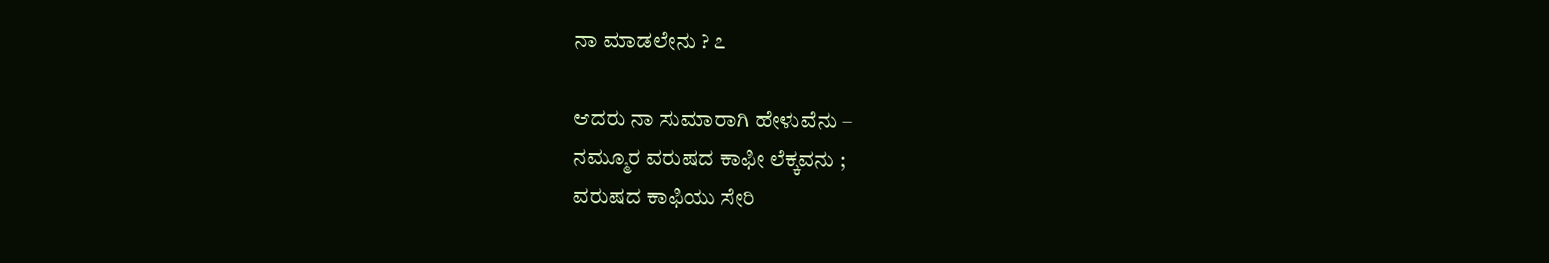ನಾ ಮಾಡಲೇನು ? ೭

ಆದರು ನಾ ಸುಮಾರಾಗಿ ಹೇಳುವೆನು –
ನಮ್ಮೂರ ವರುಷದ ಕಾಫೀ ಲೆಕ್ಕವನು ;
ವರುಷದ ಕಾಫಿಯು ಸೇರಿ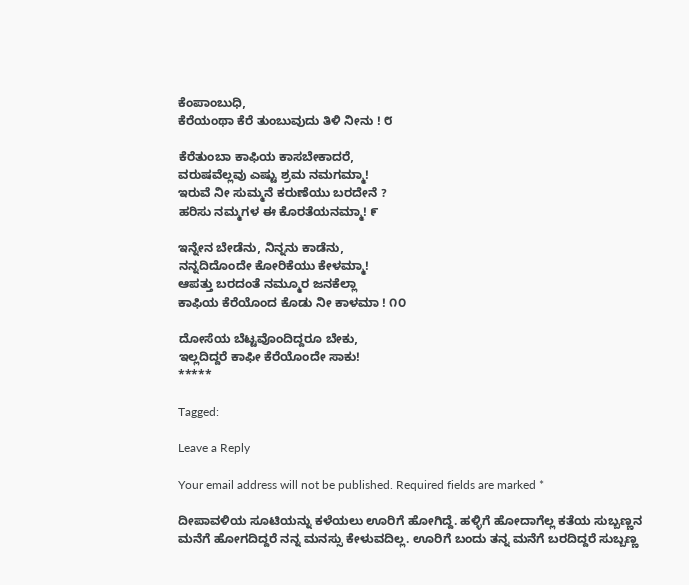ಕೆಂಪಾಂಬುಧಿ,
ಕೆರೆಯಂಥಾ ಕೆರೆ ತುಂಬುವುದು ತಿಳಿ ನೀನು ! ೮

ಕೆರೆತುಂಬಾ ಕಾಫಿಯ ಕಾಸಬೇಕಾದರೆ,
ವರುಷವೆಲ್ಲವು ಎಷ್ಟು ಶ್ರಮ ನಮಗಮ್ಮಾ!
ಇರುವೆ ನೀ ಸುಮ್ಮನೆ ಕರುಣೆಯು ಬರದೇನೆ ?
ಹರಿಸು ನಮ್ಮಗಳ ಈ ಕೊರತೆಯನಮ್ಮಾ! ೯

ಇನ್ನೇನ ಬೇಡೆನು, ನಿನ್ನನು ಕಾಡೆನು,
ನನ್ನದಿದೊಂದೇ ಕೋರಿಕೆಯು ಕೇಳಮ್ಮಾ!
ಆಪತ್ತು ಬರದಂತೆ ನಮ್ಮೂರ ಜನಕೆಲ್ಲಾ
ಕಾಫಿಯ ಕೆರೆಯೊಂದ ಕೊಡು ನೀ ಕಾಳಮಾ ! ೧೦

ದೋಸೆಯ ಬೆಟ್ಟವೊಂದಿದ್ದರೂ ಬೇಕು,
ಇಲ್ಲದಿದ್ದರೆ ಕಾಫೀ ಕೆರೆಯೊಂದೇ ಸಾಕು!
*****

Tagged:

Leave a Reply

Your email address will not be published. Required fields are marked *

ದೀಪಾವಳಿಯ ಸೂಟಿಯನ್ನು ಕಳೆಯಲು ಊರಿಗೆ ಹೋಗಿದ್ದೆ. ಹಳ್ಳಿಗೆ ಹೋದಾಗೆಲ್ಲ ಕತೆಯ ಸುಬ್ಬಣ್ಣನ ಮನೆಗೆ ಹೋಗದಿದ್ದರೆ ನನ್ನ ಮನಸ್ಸು ಕೇಳುವದಿಲ್ಲ. ಊರಿಗೆ ಬಂದು ತನ್ನ ಮನೆಗೆ ಬರದಿದ್ದರೆ ಸುಬ್ಬಣ್ಣ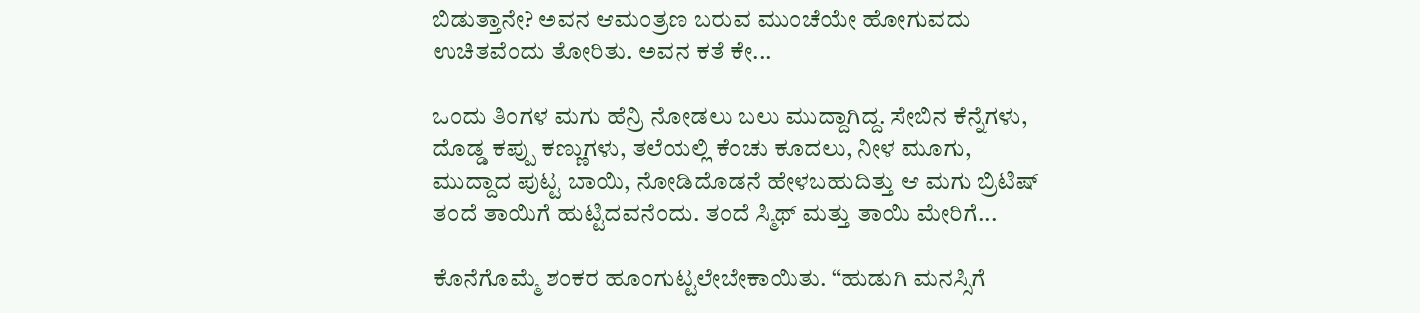ಬಿಡುತ್ತಾನೇ? ಅವನ ಆಮಂತ್ರಣ ಬರುವ ಮುಂಚೆಯೇ ಹೋಗುವದು ಉಚಿತವೆಂದು ತೋರಿತು. ಅವನ ಕತೆ ಕೇ...

ಒಂದು ತಿಂಗಳ ಮಗು ಹೆನ್ರಿ ನೋಡಲು ಬಲು ಮುದ್ದಾಗಿದ್ದ. ಸೇಬಿನ ಕೆನ್ನೆಗಳು, ದೊಡ್ಡ ಕಪ್ಪು ಕಣ್ಣುಗಳು, ತಲೆಯಲ್ಲಿ ಕೆಂಚು ಕೂದಲು, ನೀಳ ಮೂಗು, ಮುದ್ದಾದ ಪುಟ್ಟ ಬಾಯಿ, ನೋಡಿದೊಡನೆ ಹೇಳಬಹುದಿತ್ತು ಆ ಮಗು ಬ್ರಿಟಿಷ್ ತಂದೆ ತಾಯಿಗೆ ಹುಟ್ಟಿದವನೆಂದು. ತಂದೆ ಸ್ಮಿಥ್ ಮತ್ತು ತಾಯಿ ಮೇರಿಗೆ...

ಕೊನೆಗೊಮ್ಮೆ ಶಂಕರ ಹೂಂಗುಟ್ಟಲೇಬೇಕಾಯಿತು. “ಹುಡುಗಿ ಮನಸ್ಸಿಗೆ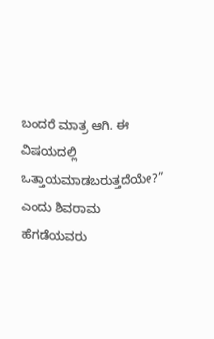ಬಂದರೆ ಮಾತ್ರ ಆಗಿ. ಈ ವಿಷಯದಲ್ಲಿ ಒತ್ತಾಯಮಾಡಬರುತ್ತದೆಯೇ?” ಎಂದು ಶಿವರಾಮ ಹೆಗಡೆಯವರು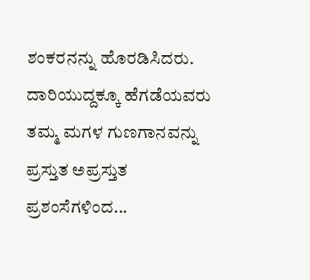ಶಂಕರನನ್ನು ಹೊರಡಿಸಿದರು. ದಾರಿಯುದ್ದಕ್ಕೂ ಹೆಗಡೆಯವರು ತಮ್ಮ ಮಗಳ ಗುಣಗಾನವನ್ನು ಪ್ರಸ್ತುತ ಅಪ್ರಸ್ತುತ ಪ್ರಶಂಸೆಗಳಿಂದ...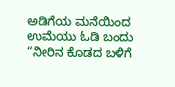ಅಡಿಗೆಯ ಮನೆಯಿಂದ ಉಮೆಯು ಓಡಿ ಬಂದು “ನೀರಿನ ಕೊಡದ ಬಳಿಗೆ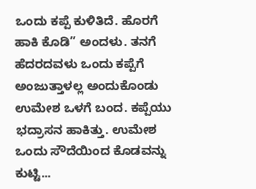ಒಂದು ಕಪ್ಪೆ ಕುಳಿತಿದೆ. ಹೊರಗೆ ಹಾಕಿ ಕೊಡಿ” ಅಂದಳು. ತನಗೆ ಹೆದರದವಳು ಒಂದು ಕಪ್ಪೆಗೆ ಅಂಜುತ್ತಾಳಲ್ಲ ಅಂದುಕೊಂಡು ಉಮೇಶ ಒಳಗೆ ಬಂದ. ಕಪ್ಪೆಯು ಭದ್ರಾಸನ ಹಾಕಿತ್ತು. ಉಮೇಶ ಒಂದು ಸೌದೆಯಿಂದ ಕೊಡವನ್ನು ಕುಟ್ಟಿ...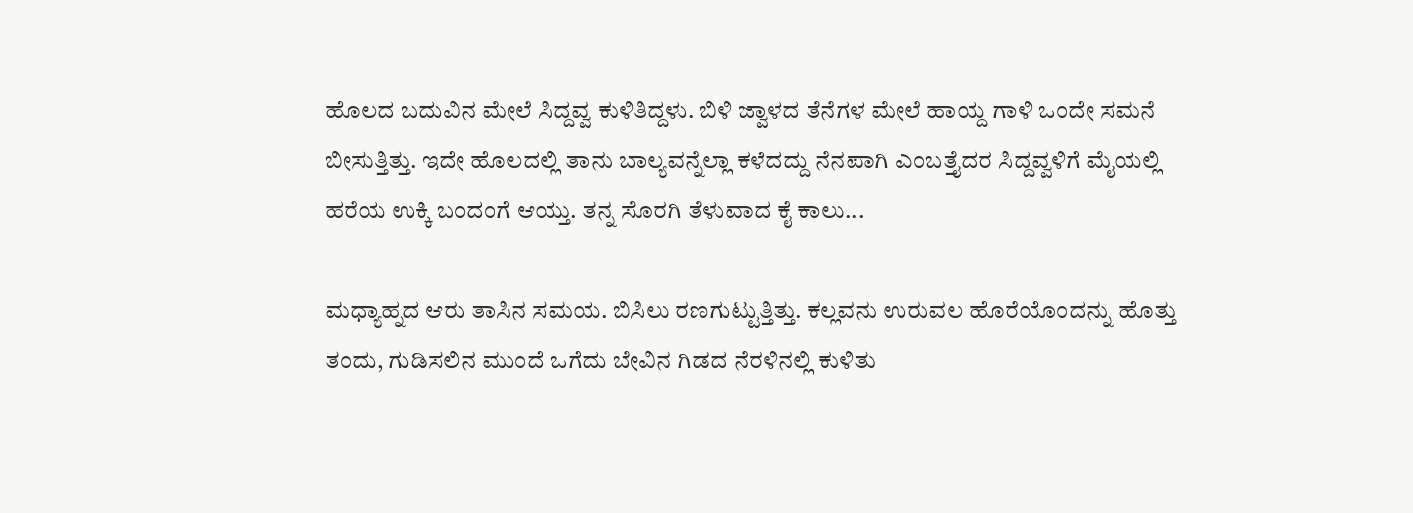ಹೊಲದ ಬದುವಿನ ಮೇಲೆ ಸಿದ್ದವ್ವ ಕುಳಿತಿದ್ದಳು. ಬಿಳಿ ಜ್ವಾಳದ ತೆನೆಗಳ ಮೇಲೆ ಹಾಯ್ದ ಗಾಳಿ ಒಂದೇ ಸಮನೆ ಬೀಸುತ್ತಿತ್ತು. ಇದೇ ಹೊಲದಲ್ಲಿ ತಾನು ಬಾಲ್ಯವನ್ನೆಲ್ಲಾ ಕಳೆದದ್ದು ನೆನಪಾಗಿ ಎಂಬತ್ತೈದರ ಸಿದ್ದವ್ವಳಿಗೆ ಮೈಯಲ್ಲಿ ಹರೆಯ ಉಕ್ಕಿ ಬಂದಂಗೆ ಆಯ್ತು. ತನ್ನ ಸೊರಗಿ ತೆಳುವಾದ ಕೈ ಕಾಲು...

ಮಧ್ಯಾಹ್ನದ ಆರು ತಾಸಿನ ಸಮಯ. ಬಿಸಿಲು ರಣಗುಟ್ಟುತ್ತಿತ್ತು. ಕಲ್ಲವನು ಉರುವಲ ಹೊರೆಯೊಂದನ್ನು ಹೊತ್ತು ತಂದು, ಗುಡಿಸಲಿನ ಮುಂದೆ ಒಗೆದು ಬೇವಿನ ಗಿಡದ ನೆರಳಿನಲ್ಲಿ ಕುಳಿತು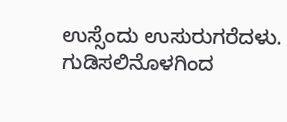ಉಸ್ಸೆಂದು ಉಸುರುಗರೆದಳು. ಗುಡಿಸಲಿನೊಳಗಿಂದ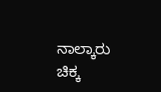ನಾಲ್ಕಾರು ಚಿಕ್ಕ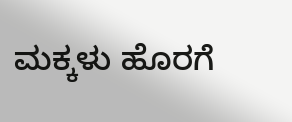ಮಕ್ಕಳು ಹೊರಗೆ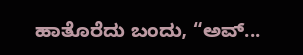ಹಾತೊರೆದು ಬಂದು, “ಅವ್...